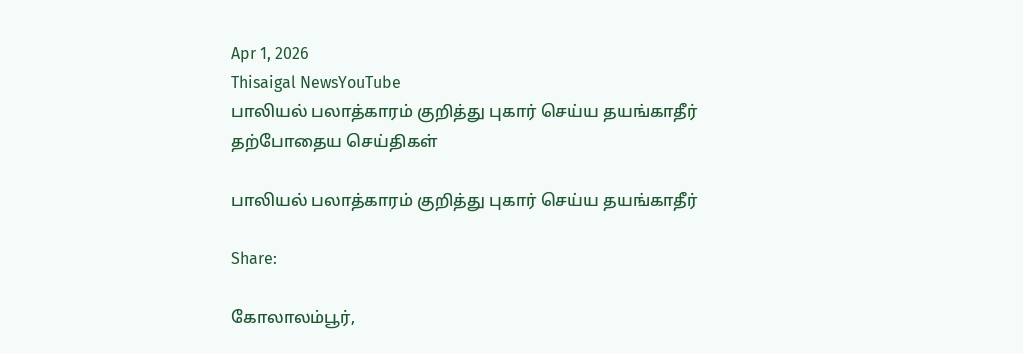Apr 1, 2026
Thisaigal NewsYouTube
பாலியல் பலாத்காரம் குறித்து புகார் செய்ய தயங்காதீர்
தற்போதைய செய்திகள்

பாலியல் பலாத்காரம் குறித்து புகார் செய்ய தயங்காதீர்

Share:

கோலாலம்பூர்,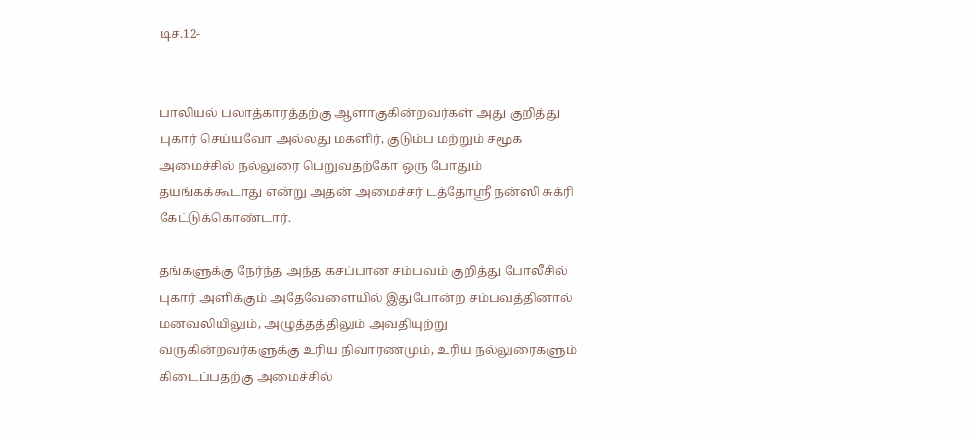டிச.12-


பாலியல் பலாத்காரத்தற்கு ஆளாகுகின்றவர்கள் அது குறித்து புகார் செய்யவோ அல்லது மகளிர், குடும்ப மற்றும் சமூக அமைச்சில் நல்லுரை பெறுவதற்கோ ஒரு போதும் தயங்கக்கூடாது என்று அதன் அமைச்சர் டத்தோஸ்ரீ நன்ஸி சுக்ரி கேட்டுக்கொண்டார்.

தங்களுக்கு நேர்ந்த அந்த கசப்பான சம்பவம் குறித்து போலீசில் புகார் அளிக்கும் அதேவேளையில் இதுபோன்ற சம்பவத்தினால் மனவலியிலும், அழுத்தத்திலும் அவதியுற்று வருகின்றவர்களுக்கு உரிய நிவாரணமும், உரிய நல்லுரைகளும் கிடைப்பதற்கு அமைச்சில்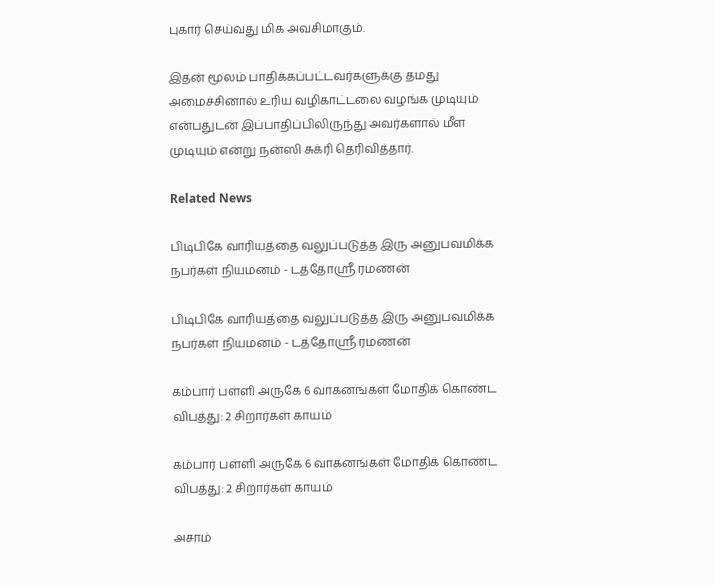புகார் செய்வது மிக அவசிமாகும்.

இதன் மூலம் பாதிக்கப்பட்டவர்களுக்கு தமது அமைச்சினால் உரிய வழிகாட்டலை வழங்க முடியும் என்பதுடன் இப்பாதிப்பிலிருந்து அவர்களால் மீள முடியும் என்று நன்ஸி சுக்ரி தெரிவித்தார்.

Related News

பிடிபிகே வாரியத்தை வலுப்படுத்த இரு அனுபவமிக்க நபர்கள் நியமனம் - டத்தோஶ்ரீ ரமணன்

பிடிபிகே வாரியத்தை வலுப்படுத்த இரு அனுபவமிக்க நபர்கள் நியமனம் - டத்தோஶ்ரீ ரமணன்

கம்பார் பள்ளி அருகே 6 வாகனங்கள் மோதிக் கொண்ட விபத்து: 2 சிறார்கள் காயம்

கம்பார் பள்ளி அருகே 6 வாகனங்கள் மோதிக் கொண்ட விபத்து: 2 சிறார்கள் காயம்

அசாம்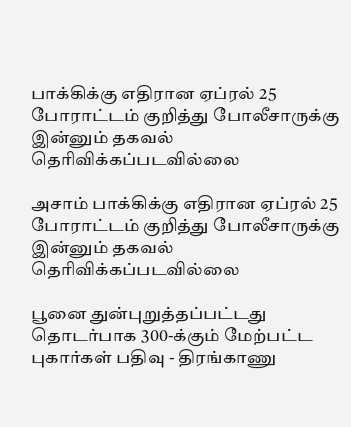பாக்கிக்கு எதிரான ஏப்ரல் 25 போராட்டம் குறித்து போலீசாருக்கு இன்னும் தகவல் தெரிவிக்கப்படவில்லை

அசாம் பாக்கிக்கு எதிரான ஏப்ரல் 25 போராட்டம் குறித்து போலீசாருக்கு இன்னும் தகவல் தெரிவிக்கப்படவில்லை

பூனை துன்புறுத்தப்பட்டது தொடர்பாக 300-க்கும் மேற்பட்ட புகார்கள் பதிவு - திரங்காணு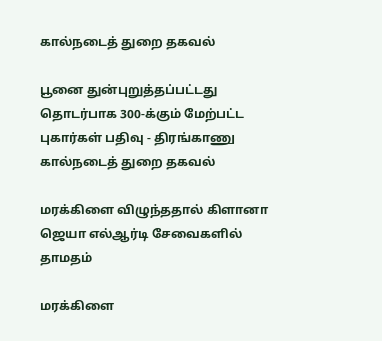கால்நடைத் துறை தகவல்

பூனை துன்புறுத்தப்பட்டது தொடர்பாக 300-க்கும் மேற்பட்ட புகார்கள் பதிவு - திரங்காணு கால்நடைத் துறை தகவல்

மரக்கிளை விழுந்ததால் கிளானா ஜெயா எல்ஆர்டி சேவைகளில் தாமதம்

மரக்கிளை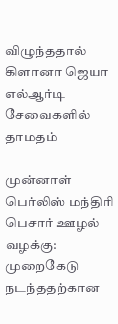விழுந்ததால் கிளானா ஜெயா எல்ஆர்டி சேவைகளில் தாமதம்

முன்னாள் பெர்லிஸ் மந்திரி பெசார் ஊழல் வழக்கு: முறைகேடு நடந்ததற்கான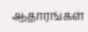ஆதாரங்கள்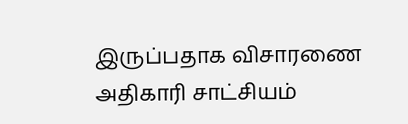இருப்பதாக விசாரணை அதிகாரி சாட்சியம்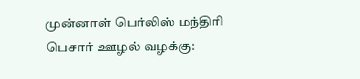முன்னாள் பெர்லிஸ் மந்திரி பெசார் ஊழல் வழக்கு: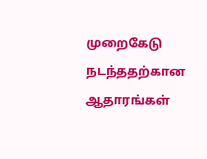முறைகேடு நடந்ததற்கான ஆதாரங்கள்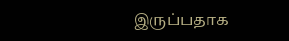இருப்பதாக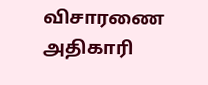விசாரணை அதிகாரி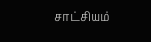சாட்சியம்